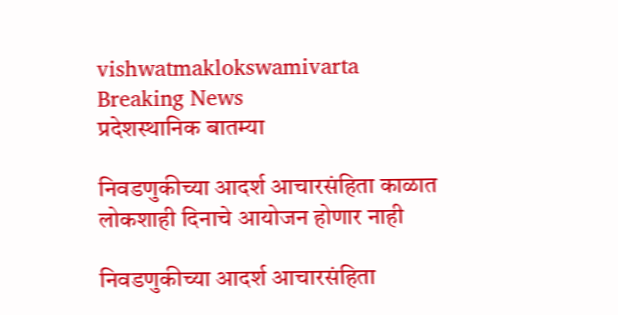vishwatmaklokswamivarta
Breaking News
प्रदेशस्थानिक बातम्या

निवडणुकीच्या आदर्श आचारसंहिता काळात लोकशाही दिनाचे आयोजन होणार नाही

निवडणुकीच्या आदर्श आचारसंहिता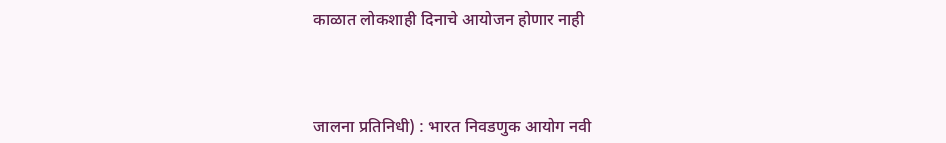काळात लोकशाही दिनाचे आयोजन होणार नाही



जालना प्रतिनिधी) : भारत निवडणुक आयोग नवी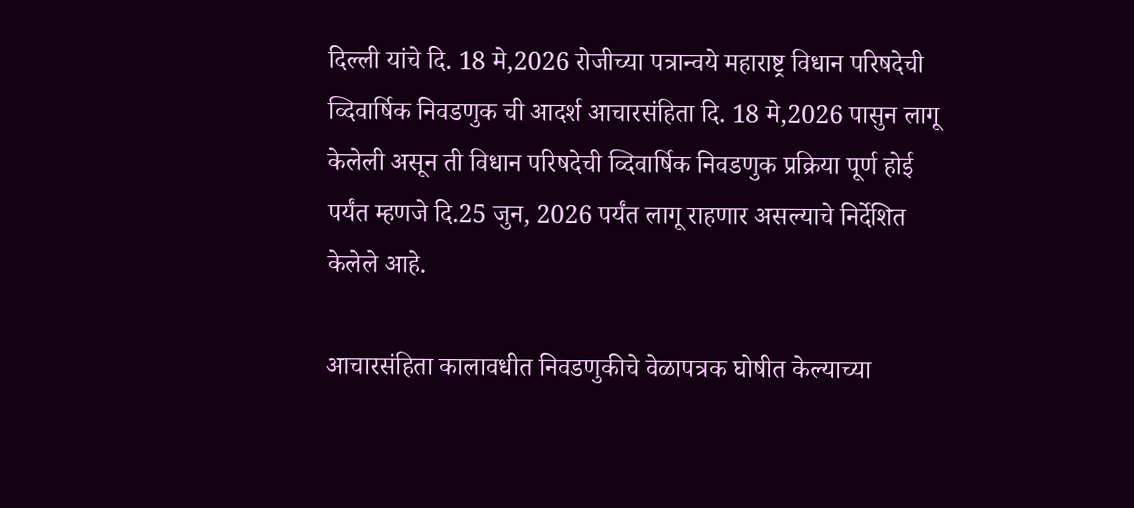दिल्ली यांचे दि. 18 मे,2026 रोजीच्या पत्रान्वये महाराष्ट्र विधान परिषदेची व्दिवार्षिक निवडणुक ची आदर्श आचारसंहिता दि. 18 मे,2026 पासुन लागू केलेली असून ती विधान परिषदेची व्दिवार्षिक निवडणुक प्रक्रिया पूर्ण होई पर्यंत म्हणजे दि.25 जुन, 2026 पर्यंत लागू राहणार असल्याचे निर्देशित केलेले आहे.

आचारसंहिता कालावधीत निवडणुकीचे वेळापत्रक घोषीत केल्याच्या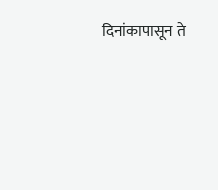दिनांकापासून ते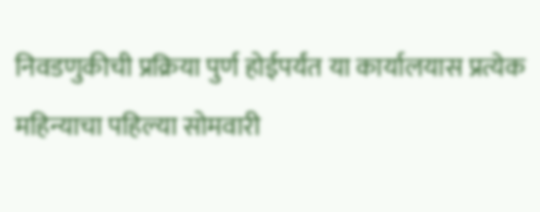निवडणुकीची प्रक्रिया पुर्ण होईपर्यंत या कार्यालयास प्रत्येक महिन्याचा पहिल्या सोमवारी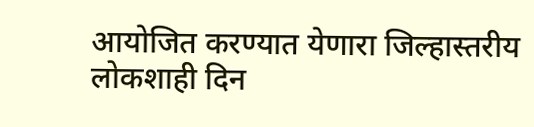आयोजित करण्यात येणारा जिल्हास्तरीय लोकशाही दिन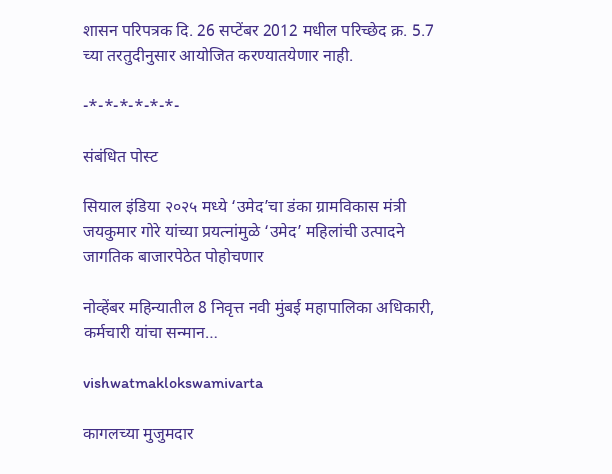शासन परिपत्रक दि. 26 सप्टेंबर 2012 मधील परिच्छेद क्र. 5.7 च्या तरतुदीनुसार आयोजित करण्यातयेणार नाही.

-*-*-*-*-*-*-

संबंधित पोस्ट

सियाल इंडिया २०२५ मध्ये ‘उमेद’चा डंका ग्रामविकास मंत्री जयकुमार गोरे यांच्या प्रयत्नांमुळे ‘उमेद’ महिलांची उत्पादने जागतिक बाजारपेठेत पोहोचणार

नोव्हेंबर महिन्यातील 8 निवृत्त नवी मुंबई महापालिका अधिकारी, कर्मचारी यांचा सन्मान…

vishwatmaklokswamivarta

कागलच्या मुजुमदार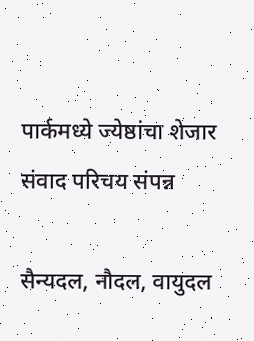पार्कमध्ये ज्येष्ठांचा शेजार संवाद परिचय संपन्न

सैन्यदल, नौदल, वायुदल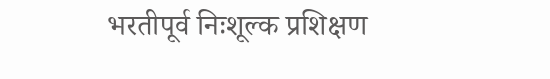भरतीपूर्व निःशूल्क प्रशिक्षण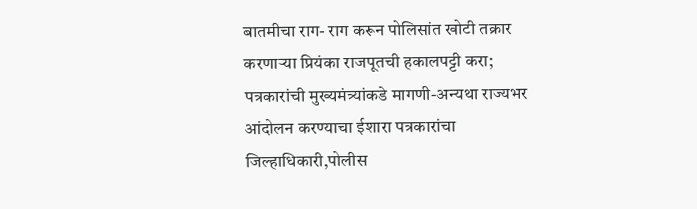बातमीचा राग- राग करून पोलिसांत खोटी तक्रार करणाऱ्या प्रियंका राजपूतची हकालपट्टी करा; पत्रकारांची मुख्यमंत्र्यांकडे मागणी-अन्यथा राज्यभर आंदोलन करण्याचा ईशारा पत्रकारांचा जिल्हाधिकारी,पोलीस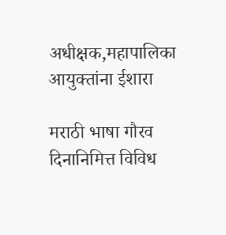अधीक्षक,महापालिका आयुक्तांना ईशारा

मराठी भाषा गौरव दिनानिमित्त विविध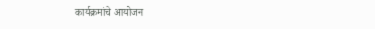कार्यक्रमांचे आयोजन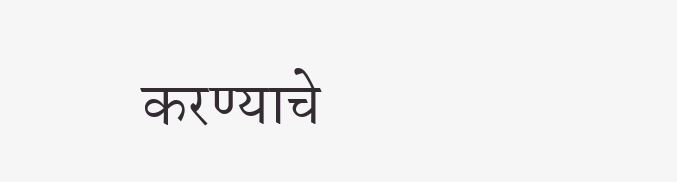करण्याचे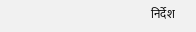निर्देश